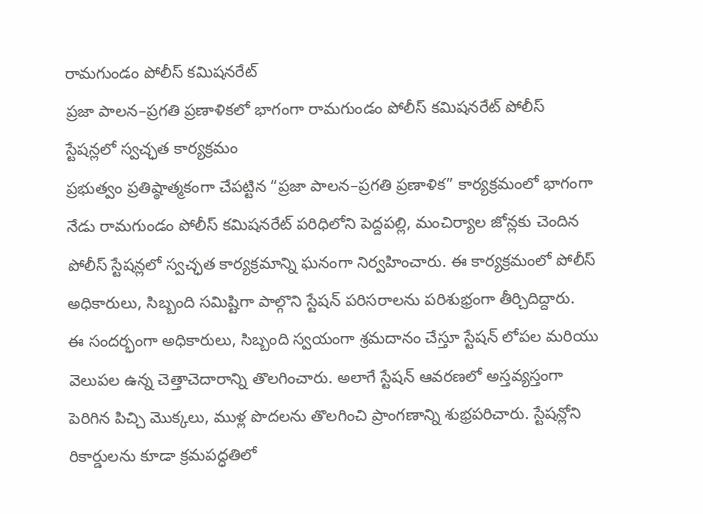రామగుండం పోలీస్ కమిషనరేట్
ప్రజా పాలన–ప్రగతి ప్రణాళికలో భాగంగా రామగుండం పోలీస్ కమిషనరేట్ పోలీస్ స్టేషన్లలో స్వచ్ఛత కార్యక్రమం
ప్రభుత్వం ప్రతిష్ఠాత్మకంగా చేపట్టిన “ప్రజా పాలన–ప్రగతి ప్రణాళిక” కార్యక్రమంలో భాగంగా నేడు రామగుండం పోలీస్ కమిషనరేట్ పరిధిలోని పెద్దపల్లి, మంచిర్యాల జోన్లకు చెందిన పోలీస్ స్టేషన్లలో స్వచ్ఛత కార్యక్రమాన్ని ఘనంగా నిర్వహించారు. ఈ కార్యక్రమంలో పోలీస్ అధికారులు, సిబ్బంది సమిష్టిగా పాల్గొని స్టేషన్ పరిసరాలను పరిశుభ్రంగా తీర్చిదిద్దారు.
ఈ సందర్భంగా అధికారులు, సిబ్బంది స్వయంగా శ్రమదానం చేస్తూ స్టేషన్ లోపల మరియు వెలుపల ఉన్న చెత్తాచెదారాన్ని తొలగించారు. అలాగే స్టేషన్ ఆవరణలో అస్తవ్యస్తంగా పెరిగిన పిచ్చి మొక్కలు, ముళ్ల పొదలను తొలగించి ప్రాంగణాన్ని శుభ్రపరిచారు. స్టేషన్లోని రికార్డులను కూడా క్రమపద్ధతిలో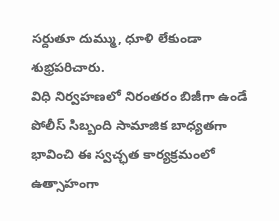సర్దుతూ దుమ్ము, ధూళి లేకుండా శుభ్రపరిచారు.
విధి నిర్వహణలో నిరంతరం బిజీగా ఉండే పోలీస్ సిబ్బంది సామాజిక బాధ్యతగా భావించి ఈ స్వచ్ఛత కార్యక్రమంలో ఉత్సాహంగా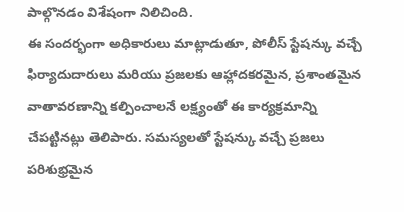పాల్గొనడం విశేషంగా నిలిచింది.
ఈ సందర్భంగా అధికారులు మాట్లాడుతూ, పోలీస్ స్టేషన్కు వచ్చే ఫిర్యాదుదారులు మరియు ప్రజలకు ఆహ్లాదకరమైన, ప్రశాంతమైన వాతావరణాన్ని కల్పించాలనే లక్ష్యంతో ఈ కార్యక్రమాన్ని చేపట్టినట్లు తెలిపారు. సమస్యలతో స్టేషన్కు వచ్చే ప్రజలు పరిశుభ్రమైన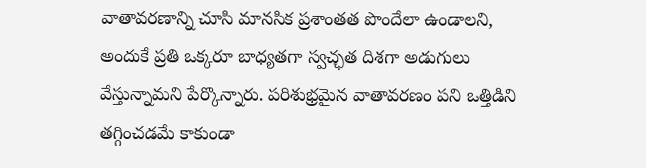వాతావరణాన్ని చూసి మానసిక ప్రశాంతత పొందేలా ఉండాలని, అందుకే ప్రతి ఒక్కరూ బాధ్యతగా స్వచ్ఛత దిశగా అడుగులు వేస్తున్నామని పేర్కొన్నారు. పరిశుభ్రమైన వాతావరణం పని ఒత్తిడిని తగ్గించడమే కాకుండా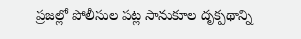ప్రజల్లో పోలీసుల పట్ల సానుకూల దృక్పథాన్ని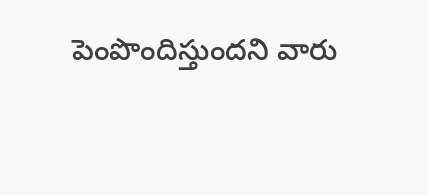పెంపొందిస్తుందని వారు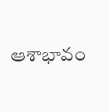ఆశాభావం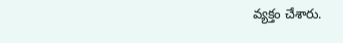వ్యక్తం చేశారు.